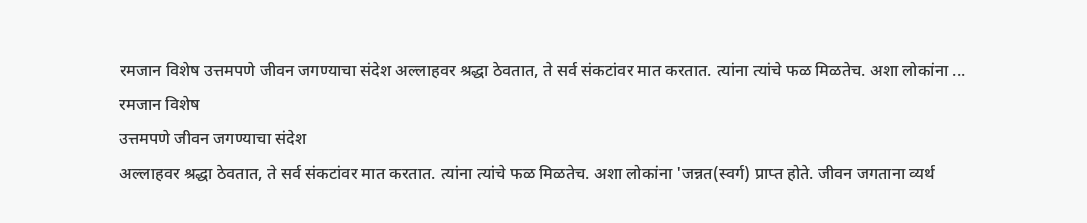रमजान विशेष उत्तमपणे जीवन जगण्याचा संदेश अल्लाहवर श्रद्धा ठेवतात, ते सर्व संकटांवर मात करतात. त्यांना त्यांचे फळ मिळतेच. अशा लोकांना ...
रमजान विशेष
उत्तमपणे जीवन जगण्याचा संदेश
अल्लाहवर श्रद्धा ठेवतात, ते सर्व संकटांवर मात करतात. त्यांना त्यांचे फळ मिळतेच. अशा लोकांना 'जन्नत(स्वर्ग) प्राप्त होते. जीवन जगताना व्यर्थ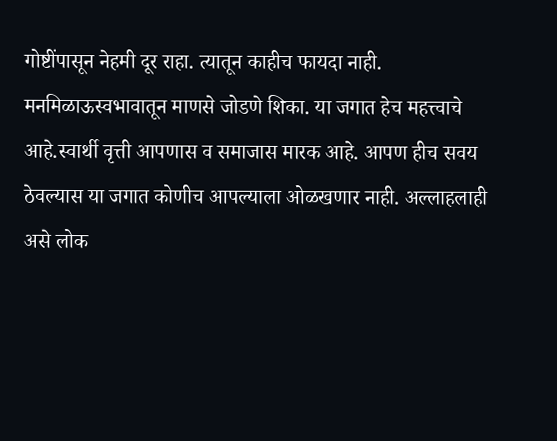गोष्टींपासून नेहमी दूर राहा. त्यातून काहीच फायदा नाही. मनमिळाऊस्वभावातून माणसे जोडणे शिका. या जगात हेच महत्त्वाचे आहे.स्वार्थी वृत्ती आपणास व समाजास मारक आहे. आपण हीच सवय ठेवल्यास या जगात कोणीच आपल्याला ओळखणार नाही. अल्लाहलाही असे लोक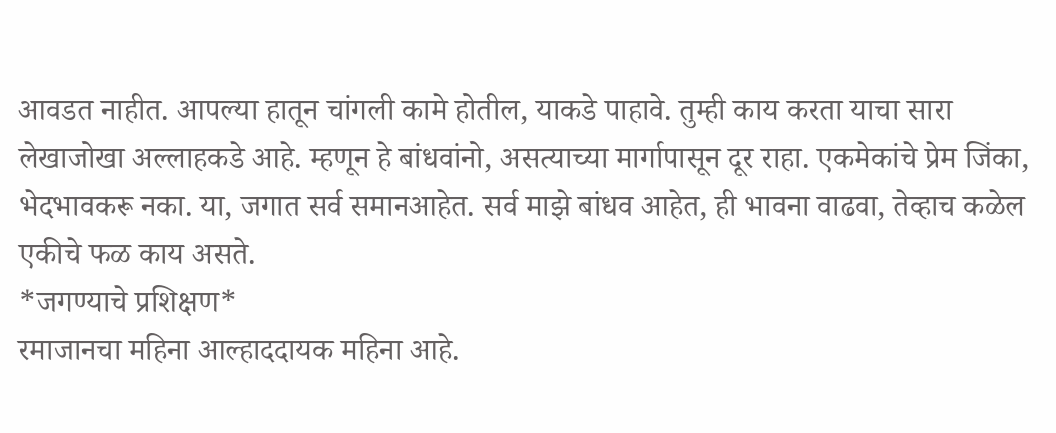आवडत नाहीत. आपल्या हातून चांगली कामे होतील, याकडे पाहावे. तुम्ही काय करता याचा सारा लेखाजोखा अल्लाहकडे आहे. म्हणून हे बांधवांनो, असत्याच्या मार्गापासून दूर राहा. एकमेकांचे प्रेम जिंका, भेदभावकरू नका. या, जगात सर्व समानआहेत. सर्व माझे बांधव आहेत, ही भावना वाढवा, तेव्हाच कळेल एकीचे फळ काय असते.
*जगण्याचे प्रशिक्षण*
रमाजानचा महिना आल्हाददायक महिना आहे.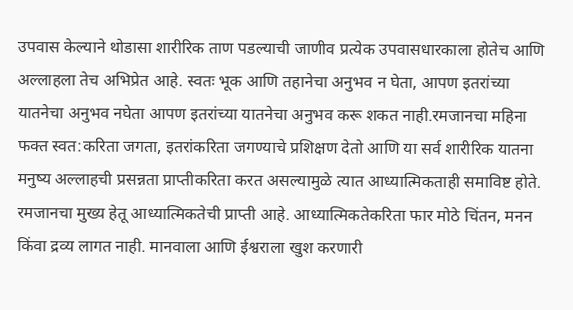उपवास केल्याने थोडासा शारीरिक ताण पडल्याची जाणीव प्रत्येक उपवासधारकाला होतेच आणि अल्लाहला तेच अभिप्रेत आहे. स्वतः भूक आणि तहानेचा अनुभव न घेता, आपण इतरांच्या यातनेचा अनुभव नघेता आपण इतरांच्या यातनेचा अनुभव करू शकत नाही.रमजानचा महिना फक्त स्वत:करिता जगता, इतरांकरिता जगण्याचे प्रशिक्षण देतो आणि या सर्व शारीरिक यातना मनुष्य अल्लाहची प्रसन्नता प्राप्तीकरिता करत असल्यामुळे त्यात आध्यात्मिकताही समाविष्ट होते. रमजानचा मुख्य हेतू आध्यात्मिकतेची प्राप्ती आहे. आध्यात्मिकतेकरिता फार मोठे चिंतन, मनन किंवा द्रव्य लागत नाही. मानवाला आणि ईश्वराला खुश करणारी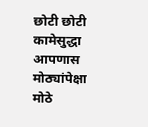छोटी छोटी कामेसुद्धा आपणास मोठ्यांपेक्षा मोठे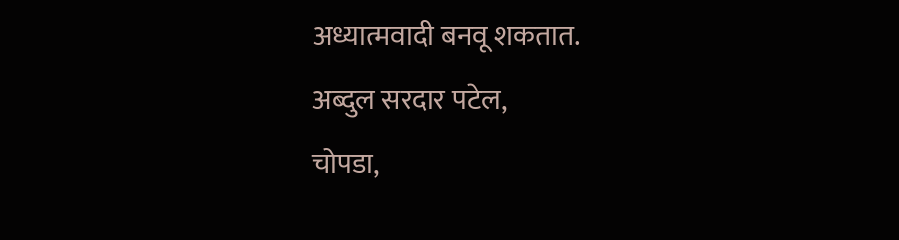अध्यात्मवादी बनवू शकतात.
अब्दुल सरदार पटेल,
चोपडा,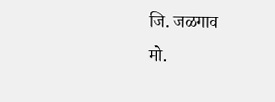जि. जळगाव
मो.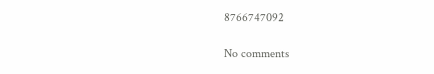8766747092

No comments